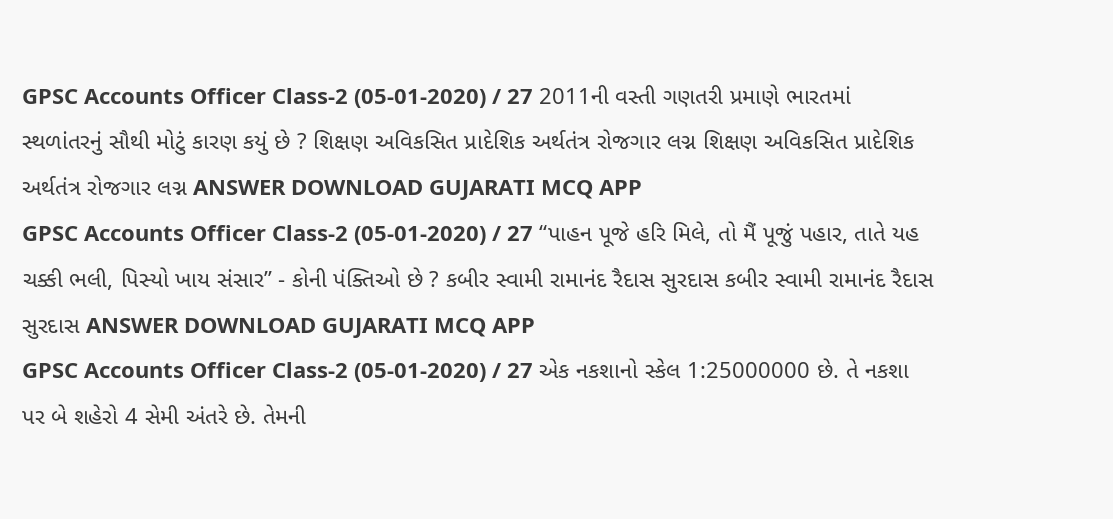GPSC Accounts Officer Class-2 (05-01-2020) / 27 2011ની વસ્તી ગણતરી પ્રમાણે ભારતમાં સ્થળાંતરનું સૌથી મોટું કારણ કયું છે ? શિક્ષણ અવિકસિત પ્રાદેશિક અર્થતંત્ર રોજગાર લગ્ન શિક્ષણ અવિકસિત પ્રાદેશિક અર્થતંત્ર રોજગાર લગ્ન ANSWER DOWNLOAD GUJARATI MCQ APP
GPSC Accounts Officer Class-2 (05-01-2020) / 27 “પાહન પૂજે હરિ મિલે, તો મૈં પૂજું પહાર, તાતે યહ ચક્કી ભલી, પિસ્યો ખાય સંસાર’’ - કોની પંક્તિઓ છે ? કબીર સ્વામી રામાનંદ રૈદાસ સુરદાસ કબીર સ્વામી રામાનંદ રૈદાસ સુરદાસ ANSWER DOWNLOAD GUJARATI MCQ APP
GPSC Accounts Officer Class-2 (05-01-2020) / 27 એક નકશાનો સ્કેલ 1:25000000 છે. તે નકશા પર બે શહેરો 4 સેમી અંતરે છે. તેમની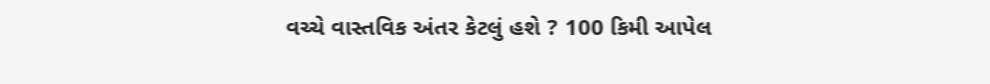વચ્ચે વાસ્તવિક અંતર કેટલું હશે ? 100 કિમી આપેલ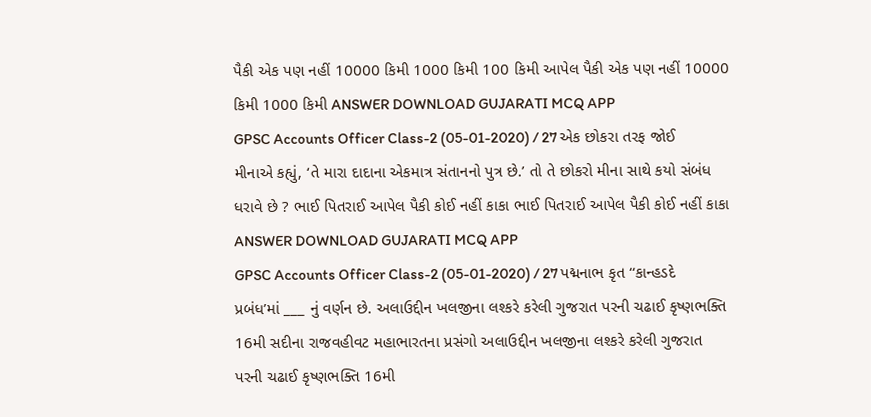પૈકી એક પણ નહીં 10000 કિમી 1000 કિમી 100 કિમી આપેલ પૈકી એક પણ નહીં 10000 કિમી 1000 કિમી ANSWER DOWNLOAD GUJARATI MCQ APP
GPSC Accounts Officer Class-2 (05-01-2020) / 27 એક છોકરા તરફ જોઈ મીનાએ કહ્યું, ‘તે મારા દાદાના એકમાત્ર સંતાનનો પુત્ર છે.’ તો તે છોકરો મીના સાથે કયો સંબંધ ધરાવે છે ? ભાઈ પિતરાઈ આપેલ પૈકી કોઈ નહીં કાકા ભાઈ પિતરાઈ આપેલ પૈકી કોઈ નહીં કાકા ANSWER DOWNLOAD GUJARATI MCQ APP
GPSC Accounts Officer Class-2 (05-01-2020) / 27 પદ્મનાભ કૃત ‘‘કાન્હડદે પ્રબંધ’માં ___ નું વર્ણન છે. અલાઉદ્દીન ખલજીના લશ્કરે કરેલી ગુજરાત પરની ચઢાઈ કૃષ્ણભક્તિ 16મી સદીના રાજવહીવટ મહાભારતના પ્રસંગો અલાઉદ્દીન ખલજીના લશ્કરે કરેલી ગુજરાત પરની ચઢાઈ કૃષ્ણભક્તિ 16મી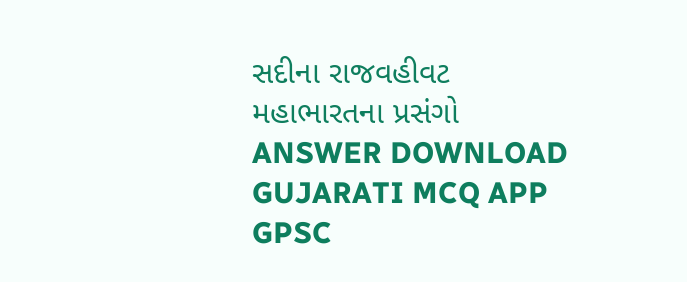સદીના રાજવહીવટ મહાભારતના પ્રસંગો ANSWER DOWNLOAD GUJARATI MCQ APP
GPSC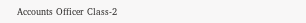Accounts Officer Class-2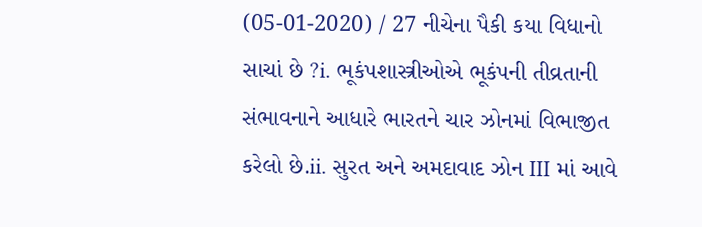(05-01-2020) / 27 નીચેના પૈકી કયા વિધાનો સાચાં છે ?i. ભૂકંપશાસ્ત્રીઓએ ભૂકંપની તીવ્રતાની સંભાવનાને આધારે ભારતને ચાર ઝોનમાં વિભાજીત કરેલો છે.ii. સુરત અને અમદાવાદ ઝોન III માં આવે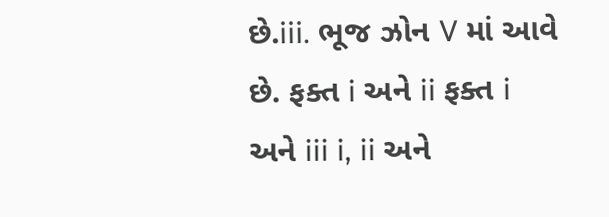છે.iii. ભૂજ ઝોન V માં આવે છે. ફક્ત i અને ii ફક્ત i અને iii i, ii અને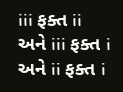iii ફક્ત ii અને iii ફક્ત i અને ii ફક્ત i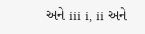અને iii i, ii અને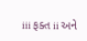iii ફક્ત ii અને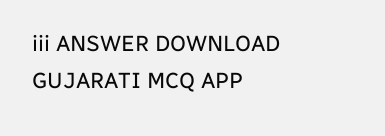iii ANSWER DOWNLOAD GUJARATI MCQ APP